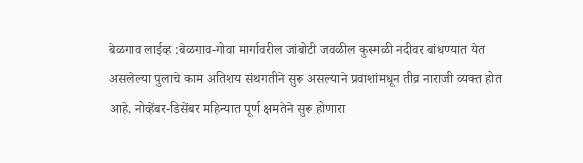बेळगाव लाईव्ह :बेळगाव-गोवा मार्गावरील जांबोटी जवळील कुस्मळी नदीवर बांधण्यात येत असलेल्या पुलाचे काम अतिशय संथगतीने सुरू असल्याने प्रवाशांमधून तीव्र नाराजी व्यक्त होत आहे. नोव्हेंबर-डिसेंबर महिन्यात पूर्ण क्षमतेने सुरू होणारा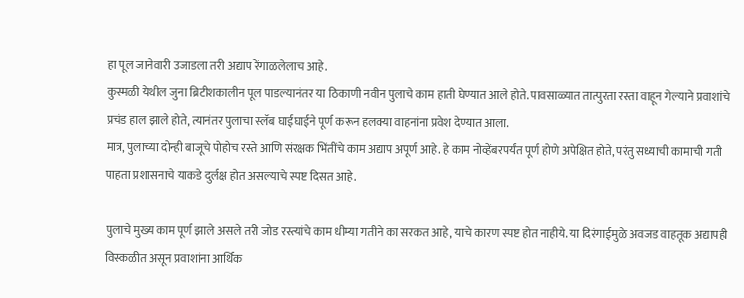हा पूल जानेवारी उजाडला तरी अद्याप रेंगाळलेलाच आहे.
कुस्मळी येथील जुना ब्रिटीशकालीन पूल पाडल्यानंतर या ठिकाणी नवीन पुलाचे काम हाती घेण्यात आले होते. पावसाळ्यात तात्पुरता रस्ता वाहून गेल्याने प्रवाशांचे प्रचंड हाल झाले होते, त्यानंतर पुलाचा स्लॅब घाईघाईने पूर्ण करून हलक्या वाहनांना प्रवेश देण्यात आला.
मात्र, पुलाच्या दोन्ही बाजूचे पोहोच रस्ते आणि संरक्षक भिंतींचे काम अद्याप अपूर्ण आहे. हे काम नोव्हेंबरपर्यंत पूर्ण होणे अपेक्षित होते, परंतु सध्याची कामाची गती पाहता प्रशासनाचे याकडे दुर्लक्ष होत असल्याचे स्पष्ट दिसत आहे.

पुलाचे मुख्य काम पूर्ण झाले असले तरी जोड रस्त्यांचे काम धीम्या गतीने का सरकत आहे, याचे कारण स्पष्ट होत नाहीये. या दिरंगाईमुळे अवजड वाहतूक अद्यापही विस्कळीत असून प्रवाशांना आर्थिक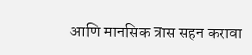आणि मानसिक त्रास सहन करावा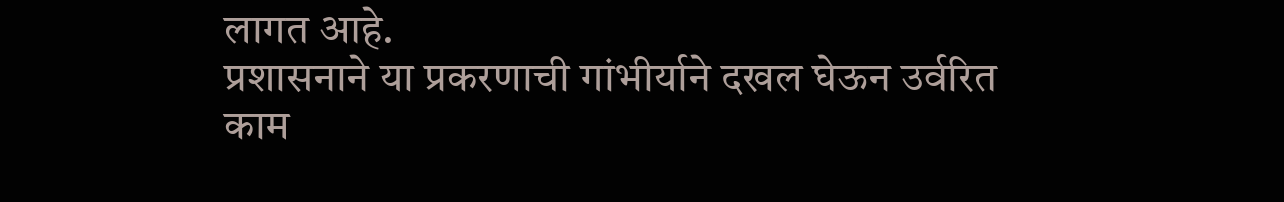लागत आहे.
प्रशासनाने या प्रकरणाची गांभीर्याने दखल घेऊन उर्वरित काम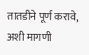तातडीने पूर्ण करावे, अशी मागणी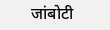जांबोटी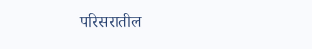परिसरातील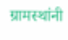ग्रामस्थांनी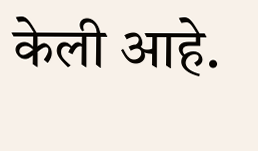केली आहे.